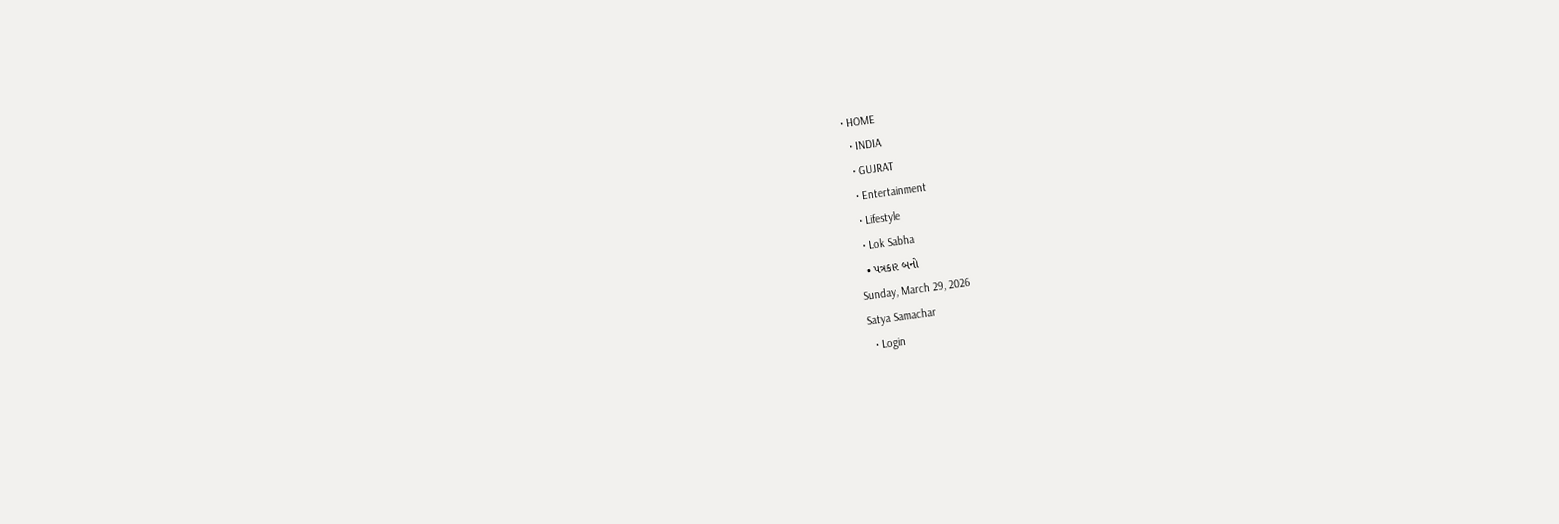• HOME
  • INDIA
  • GUJRAT
  • Entertainment
  • Lifestyle
  • Lok Sabha
  • પત્રકાર બનો
Sunday, March 29, 2026
Satya Samachar
  • Login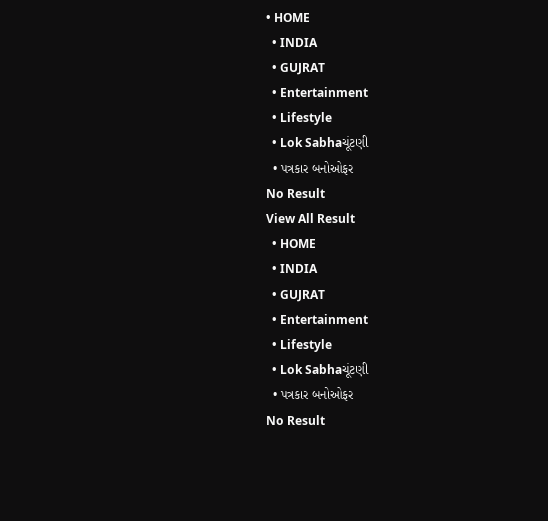• HOME
  • INDIA
  • GUJRAT
  • Entertainment
  • Lifestyle
  • Lok Sabhaચૂંટણી
  • પત્રકાર બનોઓફર
No Result
View All Result
  • HOME
  • INDIA
  • GUJRAT
  • Entertainment
  • Lifestyle
  • Lok Sabhaચૂંટણી
  • પત્રકાર બનોઓફર
No Result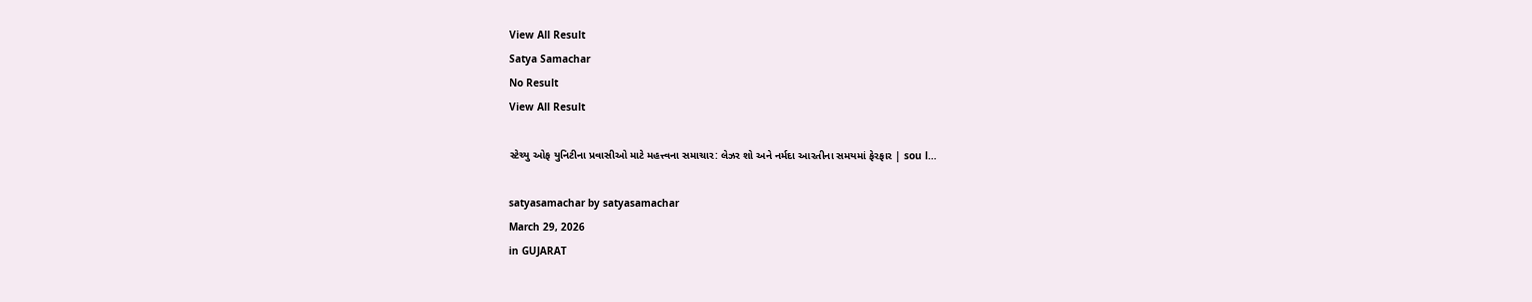View All Result
Satya Samachar
No Result
View All Result

સ્ટેચ્યુ ઓફ યુનિટીના પ્રવાસીઓ માટે મહત્ત્વના સમાચાર: લેઝર શો અને નર્મદા આરતીના સમયમાં ફેરફાર | sou l…

satyasamachar by satyasamachar
March 29, 2026
in GUJARAT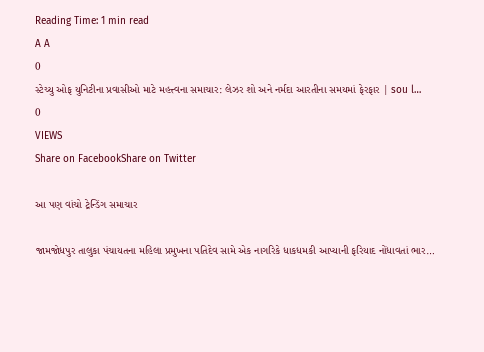Reading Time: 1 min read
A A
0
સ્ટેચ્યુ ઓફ યુનિટીના પ્રવાસીઓ માટે મહત્ત્વના સમાચાર: લેઝર શો અને નર્મદા આરતીના સમયમાં ફેરફાર | sou l…
0
VIEWS
Share on FacebookShare on Twitter

આ પણ વાંચો ટ્રેન્ડિંગ સમાચાર

જામજોધપુર તાલુકા પંચાયતના મહિલા પ્રમુખના પતિદેવ સામે એક નાગરિકે ધાકધમકી આપ્યાની ફરિયાદ નોંધાવતાં ભાર…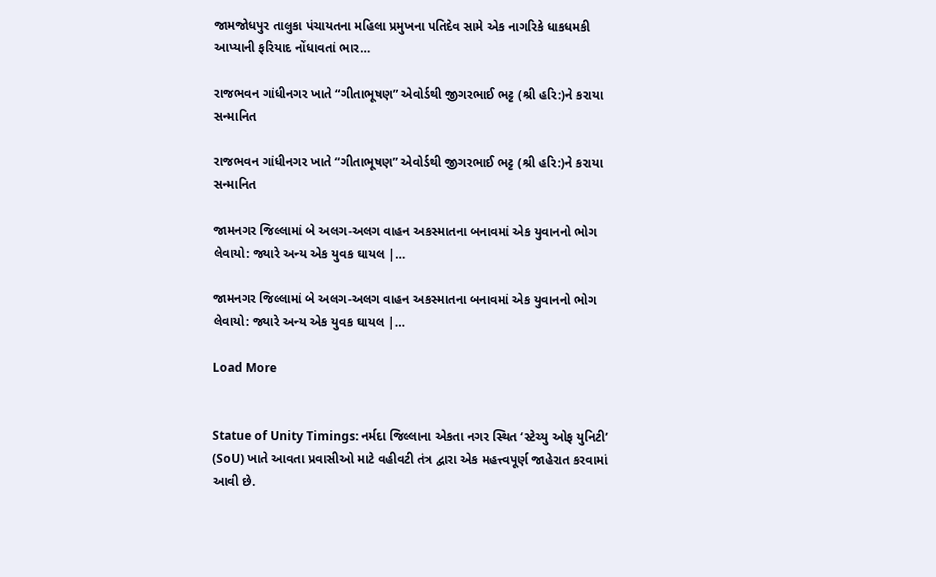જામજોધપુર તાલુકા પંચાયતના મહિલા પ્રમુખના પતિદેવ સામે એક નાગરિકે ધાકધમકી આપ્યાની ફરિયાદ નોંધાવતાં ભાર…

રાજભવન ગાંધીનગર ખાતે “ગીતાભૂષણ” એવોર્ડથી જીગરભાઈ ભટ્ટ (શ્રી હરિ:)ને કરાયા સન્માનિત

રાજભવન ગાંધીનગર ખાતે “ગીતાભૂષણ” એવોર્ડથી જીગરભાઈ ભટ્ટ (શ્રી હરિ:)ને કરાયા સન્માનિત

જામનગર જિલ્લામાં બે અલગ-અલગ વાહન અકસ્માતના બનાવમાં એક યુવાનનો ભોગ લેવાયો: જ્યારે અન્ય એક યુવક ઘાયલ |…

જામનગર જિલ્લામાં બે અલગ-અલગ વાહન અકસ્માતના બનાવમાં એક યુવાનનો ભોગ લેવાયો: જ્યારે અન્ય એક યુવક ઘાયલ |…

Load More


Statue of Unity Timings: નર્મદા જિલ્લાના એકતા નગર સ્થિત ‘સ્ટેચ્યુ ઓફ યુનિટી’ (SoU) ખાતે આવતા પ્રવાસીઓ માટે વહીવટી તંત્ર દ્વારા એક મહત્ત્વપૂર્ણ જાહેરાત કરવામાં આવી છે.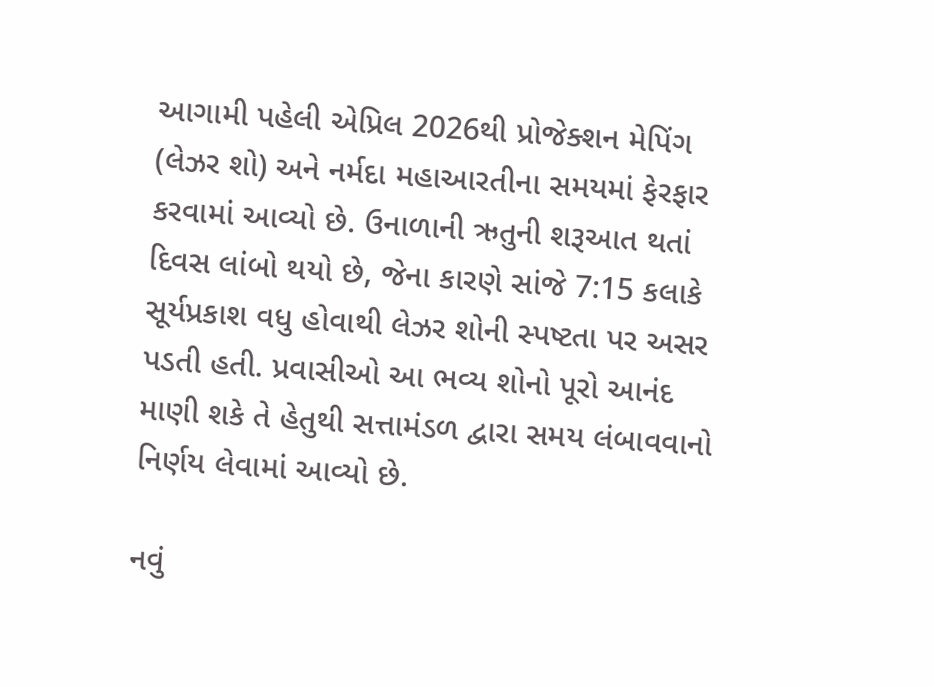આગામી પહેલી એપ્રિલ 2026થી પ્રોજેક્શન મેપિંગ (લેઝર શો) અને નર્મદા મહાઆરતીના સમયમાં ફેરફાર કરવામાં આવ્યો છે. ઉનાળાની ઋતુની શરૂઆત થતાં દિવસ લાંબો થયો છે, જેના કારણે સાંજે 7:15 કલાકે સૂર્યપ્રકાશ વધુ હોવાથી લેઝર શોની સ્પષ્ટતા પર અસર પડતી હતી. પ્રવાસીઓ આ ભવ્ય શોનો પૂરો આનંદ માણી શકે તે હેતુથી સત્તામંડળ દ્વારા સમય લંબાવવાનો નિર્ણય લેવામાં આવ્યો છે.

નવું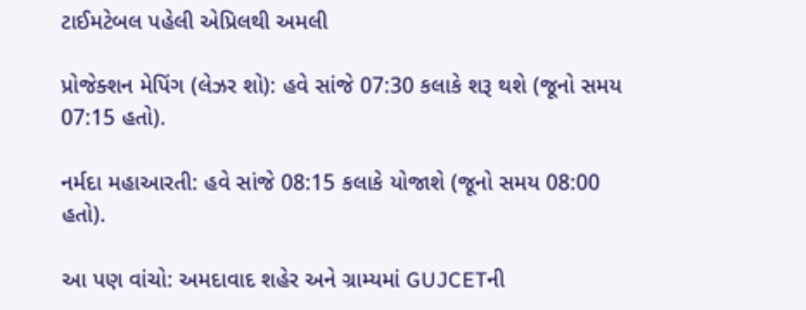ટાઈમટેબલ પહેલી એપ્રિલથી અમલી

પ્રોજેક્શન મેપિંગ (લેઝર શો): હવે સાંજે 07:30 કલાકે શરૂ થશે (જૂનો સમય 07:15 હતો).

નર્મદા મહાઆરતી: હવે સાંજે 08:15 કલાકે યોજાશે (જૂનો સમય 08:00 હતો).

આ પણ વાંચો: અમદાવાદ શહેર અને ગ્રામ્યમાં GUJCETની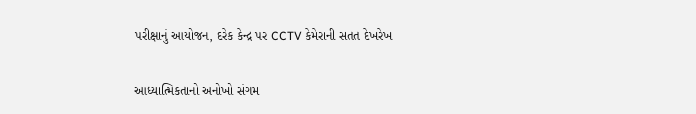પરીક્ષાનું આયોજન, દરેક કેન્દ્ર પર CCTV કેમેરાની સતત દેખરેખ

આધ્યાત્મિકતાનો અનોખો સંગમ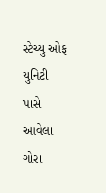સ્ટેચ્યુ ઓફ યુનિટી પાસે આવેલા ગોરા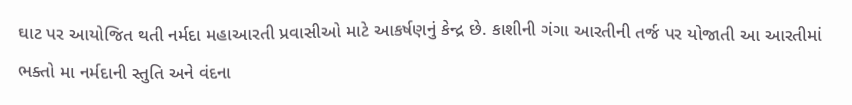ઘાટ પર આયોજિત થતી નર્મદા મહાઆરતી પ્રવાસીઓ માટે આકર્ષણનું કેન્દ્ર છે. કાશીની ગંગા આરતીની તર્જ પર યોજાતી આ આરતીમાં ભક્તો મા નર્મદાની સ્તુતિ અને વંદના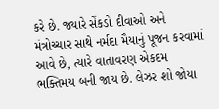કરે છે. જ્યારે સેંકડો દીવાઓ અને મંત્રોચ્ચાર સાથે નર્મદા મૈયાનું પૂજન કરવામાં આવે છે, ત્યારે વાતાવરણ એકદમ ભક્તિમય બની જાય છે. લેઝર શો જોયા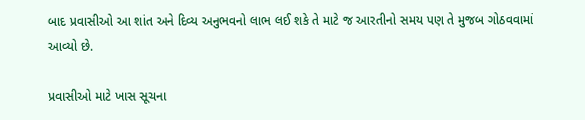બાદ પ્રવાસીઓ આ શાંત અને દિવ્ય અનુભવનો લાભ લઈ શકે તે માટે જ આરતીનો સમય પણ તે મુજબ ગોઠવવામાં આવ્યો છે.

પ્રવાસીઓ માટે ખાસ સૂચના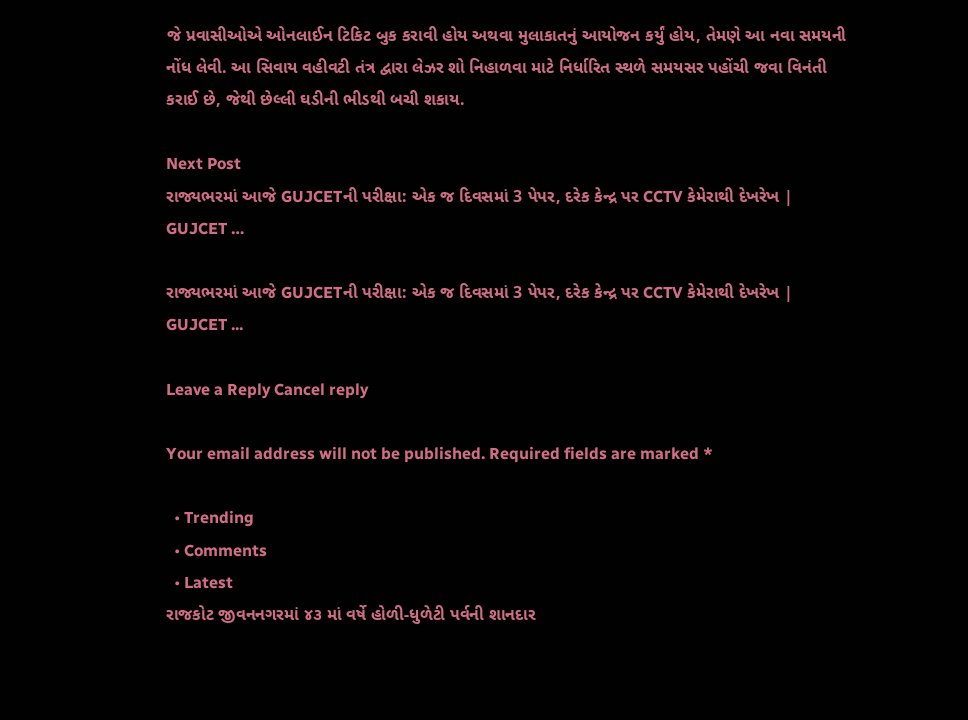જે પ્રવાસીઓએ ઓનલાઈન ટિકિટ બુક કરાવી હોય અથવા મુલાકાતનું આયોજન કર્યું હોય, તેમણે આ નવા સમયની નોંધ લેવી. આ સિવાય વહીવટી તંત્ર દ્વારા લેઝર શો નિહાળવા માટે નિર્ધારિત સ્થળે સમયસર પહોંચી જવા વિનંતી કરાઈ છે, જેથી છેલ્લી ઘડીની ભીડથી બચી શકાય.

Next Post
રાજ્યભરમાં આજે GUJCETની પરીક્ષા: એક જ દિવસમાં 3 પેપર, દરેક કેન્દ્ર પર CCTV કેમેરાથી દેખરેખ | GUJCET …

રાજ્યભરમાં આજે GUJCETની પરીક્ષા: એક જ દિવસમાં 3 પેપર, દરેક કેન્દ્ર પર CCTV કેમેરાથી દેખરેખ | GUJCET ...

Leave a Reply Cancel reply

Your email address will not be published. Required fields are marked *

  • Trending
  • Comments
  • Latest
રાજકોટ જીવનનગરમાં ૪૩ માં વર્ષે હોળી-ધુળેટી પર્વની શાનદાર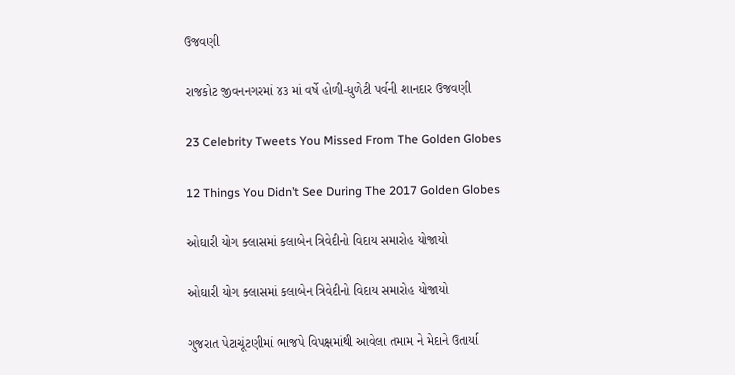ઉજવણી

રાજકોટ જીવનનગરમાં ૪૩ માં વર્ષે હોળી-ધુળેટી પર્વની શાનદાર ઉજવણી

23 Celebrity Tweets You Missed From The Golden Globes

12 Things You Didn’t See During The 2017 Golden Globes

ઓઘારી યોગ ક્લાસમાં કલાબેન ત્રિવેદીનો વિદાય સમારોહ યોજાયો

ઓઘારી યોગ ક્લાસમાં કલાબેન ત્રિવેદીનો વિદાય સમારોહ યોજાયો

ગુજરાત પેટાચૂંટણીમાં ભાજપે વિપક્ષમાંથી આવેલા તમામ ને મેદાને ઉતાર્યા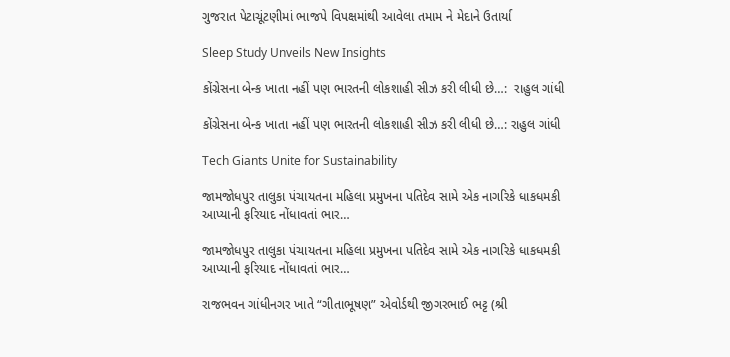ગુજરાત પેટાચૂંટણીમાં ભાજપે વિપક્ષમાંથી આવેલા તમામ ને મેદાને ઉતાર્યા

Sleep Study Unveils New Insights

કોંગ્રેસના બેન્ક ખાતા નહીં પણ ભારતની લોકશાહી સીઝ કરી લીધી છે…:  રાહુલ ગાંધી

કોંગ્રેસના બેન્ક ખાતા નહીં પણ ભારતની લોકશાહી સીઝ કરી લીધી છે…: રાહુલ ગાંધી

Tech Giants Unite for Sustainability

જામજોધપુર તાલુકા પંચાયતના મહિલા પ્રમુખના પતિદેવ સામે એક નાગરિકે ધાકધમકી આપ્યાની ફરિયાદ નોંધાવતાં ભાર…

જામજોધપુર તાલુકા પંચાયતના મહિલા પ્રમુખના પતિદેવ સામે એક નાગરિકે ધાકધમકી આપ્યાની ફરિયાદ નોંધાવતાં ભાર…

રાજભવન ગાંધીનગર ખાતે “ગીતાભૂષણ” એવોર્ડથી જીગરભાઈ ભટ્ટ (શ્રી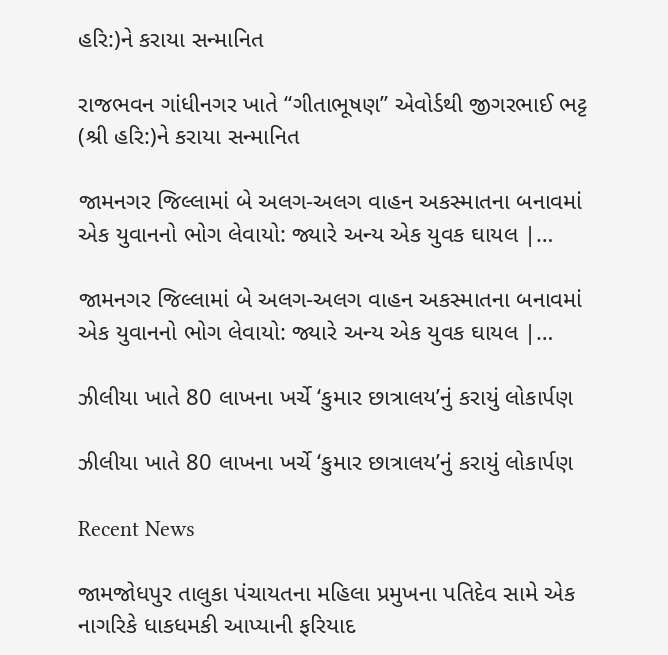હરિ:)ને કરાયા સન્માનિત

રાજભવન ગાંધીનગર ખાતે “ગીતાભૂષણ” એવોર્ડથી જીગરભાઈ ભટ્ટ (શ્રી હરિ:)ને કરાયા સન્માનિત

જામનગર જિલ્લામાં બે અલગ-અલગ વાહન અકસ્માતના બનાવમાં એક યુવાનનો ભોગ લેવાયો: જ્યારે અન્ય એક યુવક ઘાયલ |…

જામનગર જિલ્લામાં બે અલગ-અલગ વાહન અકસ્માતના બનાવમાં એક યુવાનનો ભોગ લેવાયો: જ્યારે અન્ય એક યુવક ઘાયલ |…

ઝીલીયા ખાતે 80 લાખના ખર્ચે ‘કુમાર છાત્રાલય’નું કરાયું લોકાર્પણ

ઝીલીયા ખાતે 80 લાખના ખર્ચે ‘કુમાર છાત્રાલય’નું કરાયું લોકાર્પણ

Recent News

જામજોધપુર તાલુકા પંચાયતના મહિલા પ્રમુખના પતિદેવ સામે એક નાગરિકે ધાકધમકી આપ્યાની ફરિયાદ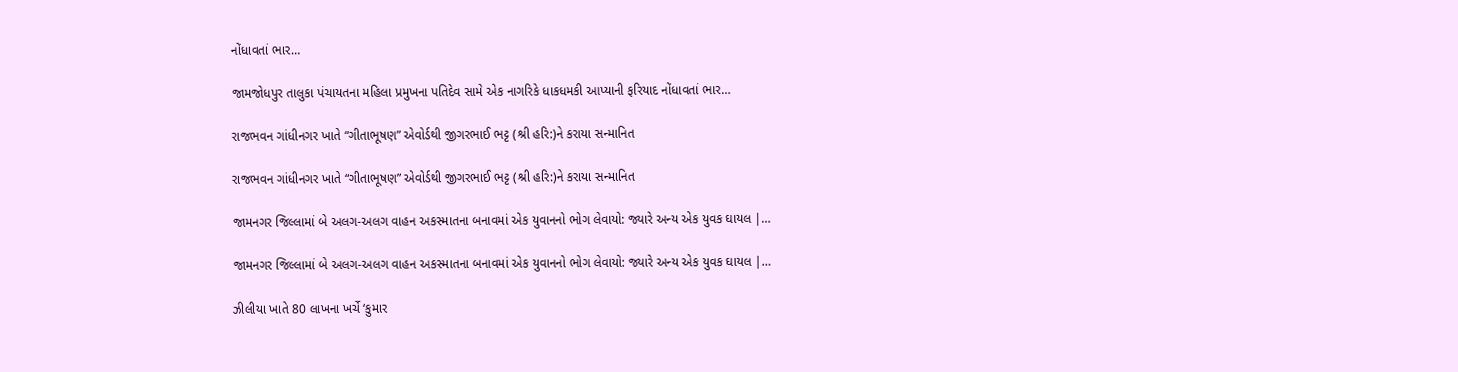નોંધાવતાં ભાર…

જામજોધપુર તાલુકા પંચાયતના મહિલા પ્રમુખના પતિદેવ સામે એક નાગરિકે ધાકધમકી આપ્યાની ફરિયાદ નોંધાવતાં ભાર…

રાજભવન ગાંધીનગર ખાતે “ગીતાભૂષણ” એવોર્ડથી જીગરભાઈ ભટ્ટ (શ્રી હરિ:)ને કરાયા સન્માનિત

રાજભવન ગાંધીનગર ખાતે “ગીતાભૂષણ” એવોર્ડથી જીગરભાઈ ભટ્ટ (શ્રી હરિ:)ને કરાયા સન્માનિત

જામનગર જિલ્લામાં બે અલગ-અલગ વાહન અકસ્માતના બનાવમાં એક યુવાનનો ભોગ લેવાયો: જ્યારે અન્ય એક યુવક ઘાયલ |…

જામનગર જિલ્લામાં બે અલગ-અલગ વાહન અકસ્માતના બનાવમાં એક યુવાનનો ભોગ લેવાયો: જ્યારે અન્ય એક યુવક ઘાયલ |…

ઝીલીયા ખાતે 80 લાખના ખર્ચે ‘કુમાર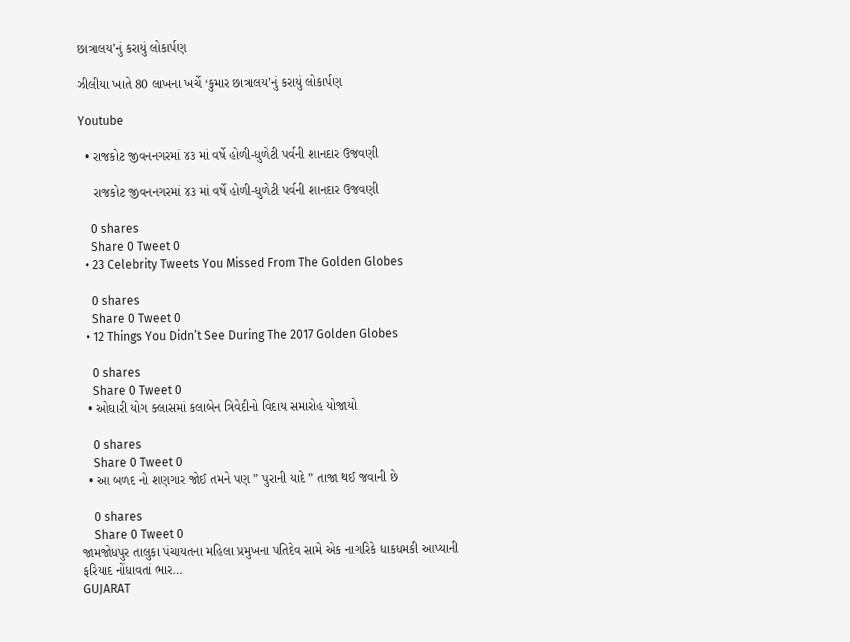છાત્રાલય’નું કરાયું લોકાર્પણ

ઝીલીયા ખાતે 80 લાખના ખર્ચે ‘કુમાર છાત્રાલય’નું કરાયું લોકાર્પણ

Youtube

  • રાજકોટ જીવનનગરમાં ૪૩ માં વર્ષે હોળી-ધુળેટી પર્વની શાનદાર ઉજવણી

    રાજકોટ જીવનનગરમાં ૪૩ માં વર્ષે હોળી-ધુળેટી પર્વની શાનદાર ઉજવણી

    0 shares
    Share 0 Tweet 0
  • 23 Celebrity Tweets You Missed From The Golden Globes

    0 shares
    Share 0 Tweet 0
  • 12 Things You Didn’t See During The 2017 Golden Globes

    0 shares
    Share 0 Tweet 0
  • ઓઘારી યોગ ક્લાસમાં કલાબેન ત્રિવેદીનો વિદાય સમારોહ યોજાયો

    0 shares
    Share 0 Tweet 0
  • આ બળદ નો શણગાર જોઈ તમને પણ ” પુરાની યાદે ” તાજા થઈ જવાની છે

    0 shares
    Share 0 Tweet 0
જામજોધપુર તાલુકા પંચાયતના મહિલા પ્રમુખના પતિદેવ સામે એક નાગરિકે ધાકધમકી આપ્યાની ફરિયાદ નોંધાવતાં ભાર…
GUJARAT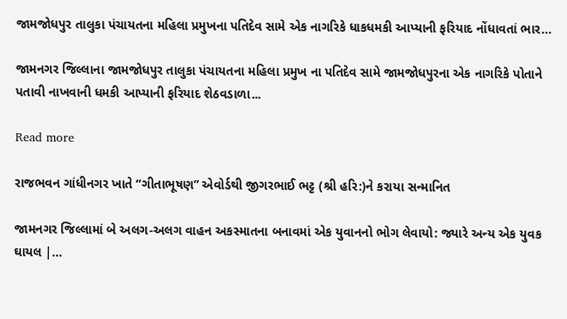જામજોધપુર તાલુકા પંચાયતના મહિલા પ્રમુખના પતિદેવ સામે એક નાગરિકે ધાકધમકી આપ્યાની ફરિયાદ નોંધાવતાં ભાર…

જામનગર જિલ્લાના જામજોધપુર તાલુકા પંચાયતના મહિલા પ્રમુખ ના પતિદેવ સામે જામજોધપુરના એક નાગરિકે પોતાને પતાવી નાખવાની ધમકી આપ્યાની ફરિયાદ શેઠવડાળા...

Read more

રાજભવન ગાંધીનગર ખાતે “ગીતાભૂષણ” એવોર્ડથી જીગરભાઈ ભટ્ટ (શ્રી હરિ:)ને કરાયા સન્માનિત

જામનગર જિલ્લામાં બે અલગ-અલગ વાહન અકસ્માતના બનાવમાં એક યુવાનનો ભોગ લેવાયો: જ્યારે અન્ય એક યુવક ઘાયલ |…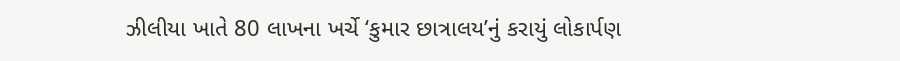ઝીલીયા ખાતે 80 લાખના ખર્ચે ‘કુમાર છાત્રાલય’નું કરાયું લોકાર્પણ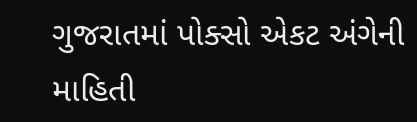ગુજરાતમાં પોક્સો એકટ અંગેની માહિતી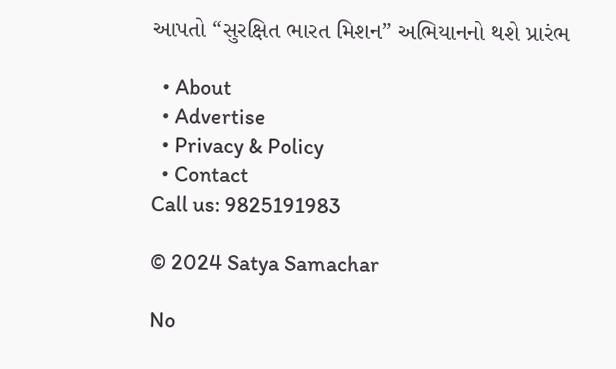આપતો “સુરક્ષિત ભારત મિશન” અભિયાનનો થશે પ્રારંભ

  • About
  • Advertise
  • Privacy & Policy
  • Contact
Call us: 9825191983

© 2024 Satya Samachar

No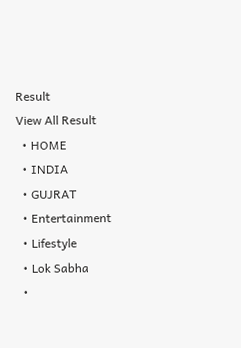Result
View All Result
  • HOME
  • INDIA
  • GUJRAT
  • Entertainment
  • Lifestyle
  • Lok Sabha
  •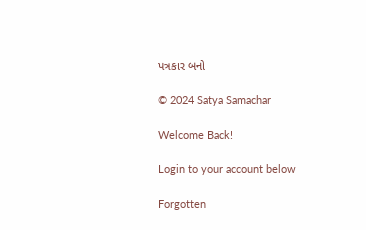પત્રકાર બનો

© 2024 Satya Samachar

Welcome Back!

Login to your account below

Forgotten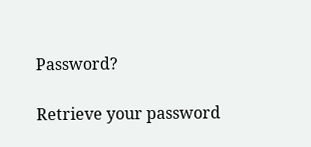Password?

Retrieve your password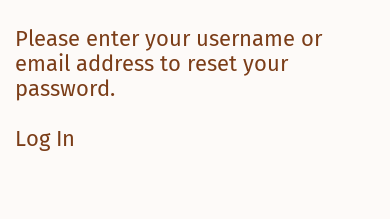Please enter your username or email address to reset your password.

Log In